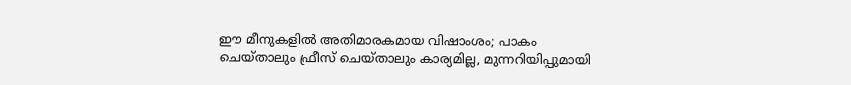ഈ മീനുകളിൽ അതിമാരകമായ വിഷാംശം; പാകം ചെയ്താലും ഫ്രീസ് ചെയ്താലും കാര്യമില്ല, മുന്നറിയിപ്പുമായി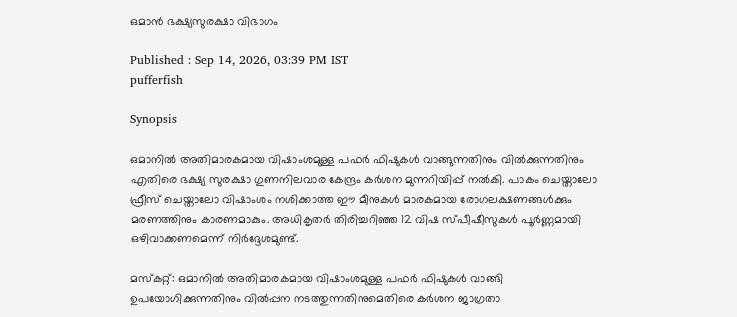ഒമാൻ ഭക്ഷ്യസുരക്ഷാ വിഭാഗം

Published : Sep 14, 2026, 03:39 PM IST
pufferfish

Synopsis

ഒമാനിൽ അതിമാരകമായ വിഷാംശമുള്ള പഫർ ഫിഷുകൾ വാങ്ങുന്നതിനും വിൽക്കുന്നതിനും എതിരെ ഭക്ഷ്യ സുരക്ഷാ ഗുണനിലവാര കേന്ദ്രം കർശന മുന്നറിയിപ്പ് നൽകി. പാകം ചെയ്താലോ ഫ്രീസ് ചെയ്താലോ വിഷാംശം നശിക്കാത്ത ഈ മീനുകൾ മാരകമായ രോഗലക്ഷണങ്ങൾക്കും മരണത്തിനും കാരണമാകും. അധികൃതർ തിരിച്ചറിഞ്ഞ 12 വിഷ സ്പീഷീസുകൾ പൂർണ്ണമായി ഒഴിവാക്കണമെന്ന് നിർദ്ദേശമുണ്ട്.

മസ്കറ്റ്: ഒമാനിൽ അതിമാരകമായ വിഷാംശമുള്ള പഫർ ഫിഷുകൾ വാങ്ങി ഉപയോഗിക്കുന്നതിനും വിൽപ്പന നടത്തുന്നതിനുമെതിരെ കർശന ജാഗ്രതാ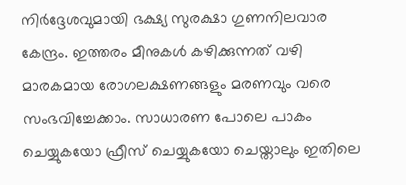നിർദ്ദേശവുമായി ഭക്ഷ്യ സുരക്ഷാ ഗുണനിലവാര കേന്ദ്രം. ഇത്തരം മീനുകൾ കഴിക്കുന്നത് വഴി മാരകമായ രോഗലക്ഷണങ്ങളും മരണവും വരെ സംഭവിച്ചേക്കാം. സാധാരണ പോലെ പാകം ചെയ്യുകയോ ഫ്രീസ് ചെയ്യുകയോ ചെയ്താലും ഇതിലെ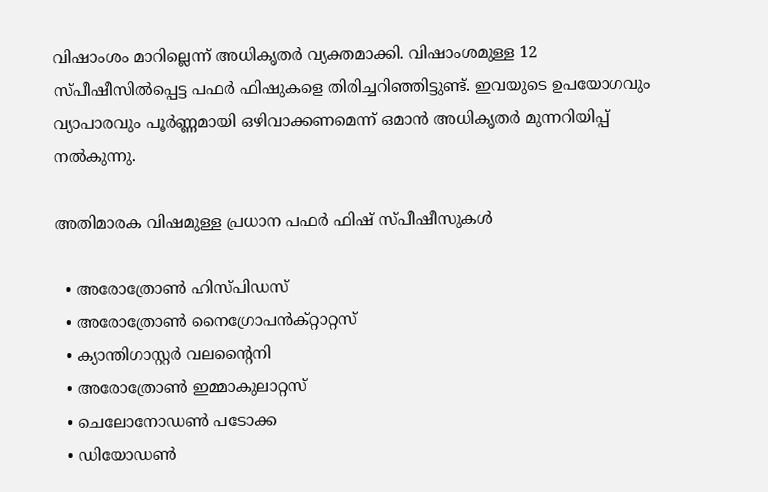വിഷാംശം മാറില്ലെന്ന് അധികൃതർ വ്യക്തമാക്കി. വിഷാംശമുള്ള 12 സ്പീഷീസിൽപ്പെട്ട പഫർ ഫിഷുകളെ തിരിച്ചറിഞ്ഞിട്ടുണ്ട്. ഇവയുടെ ഉപയോഗവും വ്യാപാരവും പൂർണ്ണമായി ഒഴിവാക്കണമെന്ന് ഒമാൻ അധികൃതർ മുന്നറിയിപ്പ് നൽകുന്നു.

അതിമാരക വിഷമുള്ള പ്രധാന പഫർ ഫിഷ് സ്പീഷീസുകൾ

  • അരോത്രോൺ ഹിസ്പിഡസ്
  • അരോത്രോൺ നൈഗ്രോപൻക്റ്റാറ്റസ്
  • ക്യാന്തിഗാസ്റ്റർ വലന്റൈനി
  • അരോത്രോൺ ഇമ്മാകുലാറ്റസ്
  • ചെലോനോഡൺ പടോക്ക
  • ഡിയോഡൺ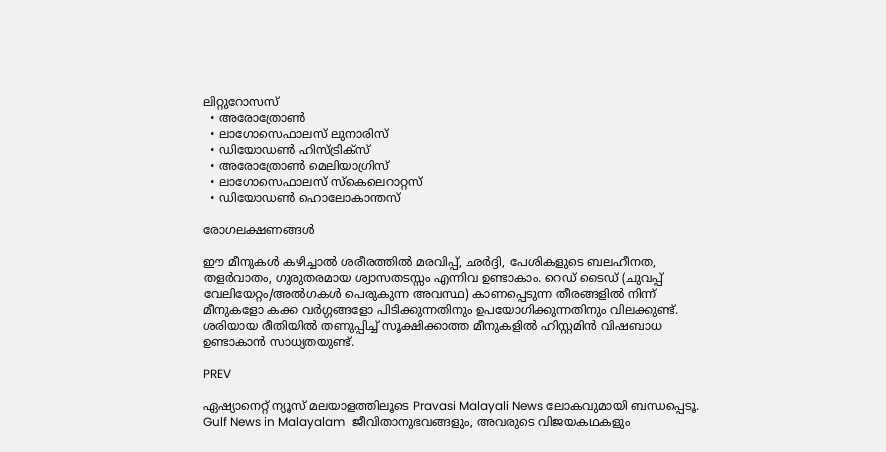ലിറ്റുറോസസ്
  • അരോത്രോൺ
  • ലാഗോസെഫാലസ് ലുനാരിസ്
  • ഡിയോഡൺ ഹിസ്ട്രിക്സ്
  • അരോത്രോൺ മെലിയാഗ്രിസ്
  • ലാഗോസെഫാലസ് സ്കെലെറാറ്റസ്
  • ഡിയോഡൺ ഹൊലോകാന്തസ്

രോഗലക്ഷണങ്ങൾ

ഈ മീനുകൾ കഴിച്ചാൽ ശരീരത്തിൽ മരവിപ്പ്, ഛർദ്ദി, പേശികളുടെ ബലഹീനത, തളർവാതം, ഗുരുതരമായ ശ്വാസതടസ്സം എന്നിവ ഉണ്ടാകാം. റെഡ് ടൈഡ് (ചുവപ്പ് വേലിയേറ്റം/അൽഗകൾ പെരുകുന്ന അവസ്ഥ) കാണപ്പെടുന്ന തീരങ്ങളിൽ നിന്ന് മീനുകളോ കക്ക വർഗ്ഗങ്ങളോ പിടിക്കുന്നതിനും ഉപയോഗിക്കുന്നതിനും വിലക്കുണ്ട്. ശരിയായ രീതിയിൽ തണുപ്പിച്ച് സൂക്ഷിക്കാത്ത മീനുകളിൽ ഹിസ്റ്റമിൻ വിഷബാധ ഉണ്ടാകാൻ സാധ്യതയുണ്ട്.

PREV

ഏഷ്യാനെറ്റ് ന്യൂസ് മലയാളത്തിലൂടെ Pravasi Malayali News ലോകവുമായി ബന്ധപ്പെടൂ. Gulf News in Malayalam  ജീവിതാനുഭവങ്ങളും, അവരുടെ വിജയകഥകളും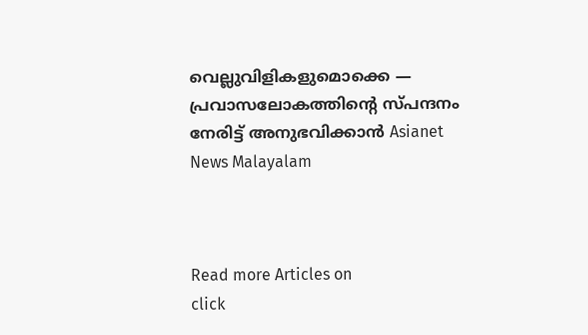വെല്ലുവിളികളുമൊക്കെ — പ്രവാസലോകത്തിന്റെ സ്പന്ദനം നേരിട്ട് അനുഭവിക്കാൻ Asianet News Malayalam



Read more Articles on
click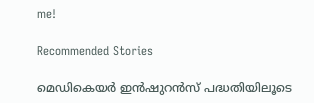me!

Recommended Stories

മെഡികെയർ ഇൻഷുറൻസ് പദ്ധതിയിലൂടെ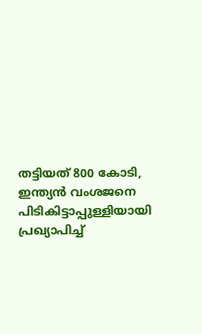തട്ടിയത് 800 കോടി, ഇന്ത്യൻ വംശജനെ പിടികിട്ടാപ്പുള്ളിയായി പ്രഖ്യാപിച്ച്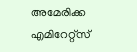അമേരിക്ക
എമിറേറ്റ്സ്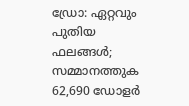ഡ്രോ: ഏറ്റവും പുതിയ ഫലങ്ങൾ; സമ്മാനത്തുക 62,690 ഡോളർ